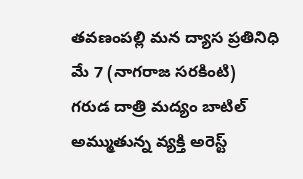తవణంపల్లి మన ద్యాస ప్రతినిధి మే 7 (నాగరాజ సరకింటి)
గరుడ దాత్రి మద్యం బాటిల్ అమ్ముతున్న వ్యక్తి అరెస్ట్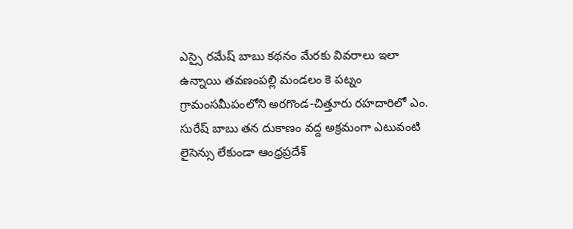ఎస్సై రమేష్ బాబు కథనం మేరకు వివరాలు ఇలా ఉన్నాయి తవణంపల్లి మండలం కె పట్నం గ్రామంసమీపంలోని అరగొండ-చిత్తూరు రహదారిలో ఎం. సురేష్ బాబు తన దుకాణం వద్ద అక్రమంగా ఎటువంటి లైసెన్సు లేకుండా ఆంధ్రప్రదేశ్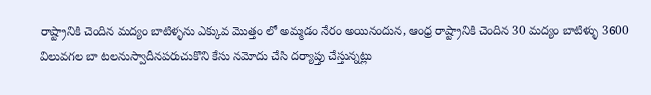రాష్ట్రానికి చెందిన మద్యం బాటిళ్ళను ఎక్కువ మొత్తం లో అమ్మడం నేరం అయినందున, ఆంధ్ర రాష్ట్రానికి చెందిన 30 మద్యం బాటిళ్ళు 3600 విలువగల బా టలనుస్వాదీనపరుచుకొని కేసు నమోదు చేసి దర్యాప్తు చేస్తున్నట్లు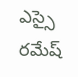ఎస్సై రమేష్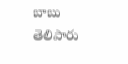బాబు తెలిపారు